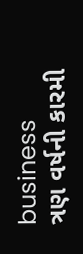business
ત્રણ વર્ષની કારમી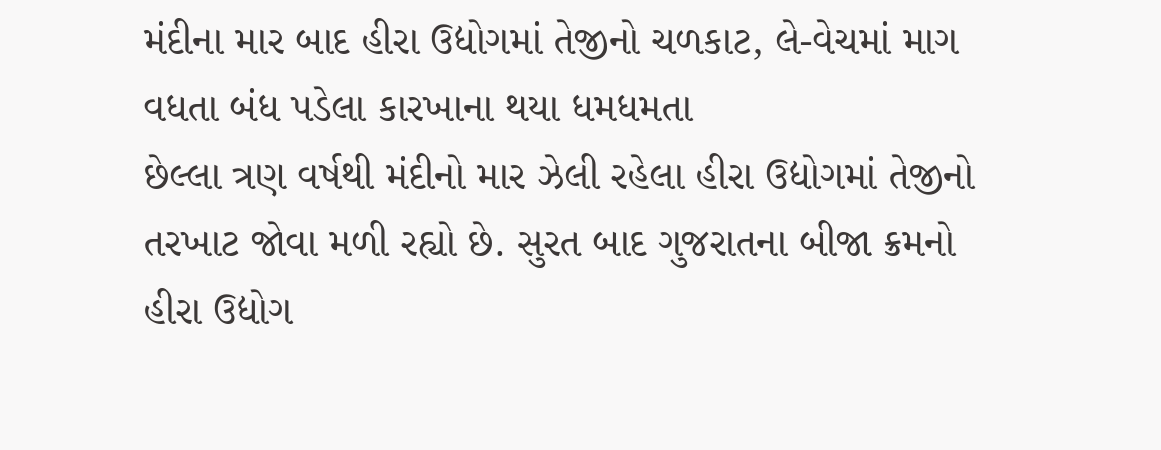મંદીના માર બાદ હીરા ઉદ્યોગમાં તેજીનો ચળકાટ, લે-વેચમાં માગ વધતા બંધ પડેલા કારખાના થયા ધમધમતા
છેલ્લા ત્રણ વર્ષથી મંદીનો માર ઝેલી રહેલા હીરા ઉદ્યોગમાં તેજીનો તરખાટ જોવા મળી રહ્યો છે. સુરત બાદ ગુજરાતના બીજા ક્રમનો હીરા ઉદ્યોગ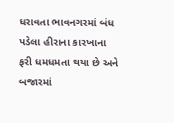ધરાવતા ભાવનગરમાં બંધ પડેલા હીરાના કારખાના ફરી ધમધમતા થયા છે અને બજારમાં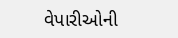વેપારીઓની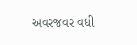અવરજવર વધી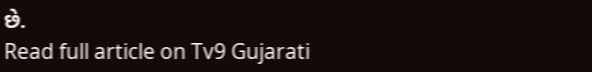છે.
Read full article on Tv9 Gujarati